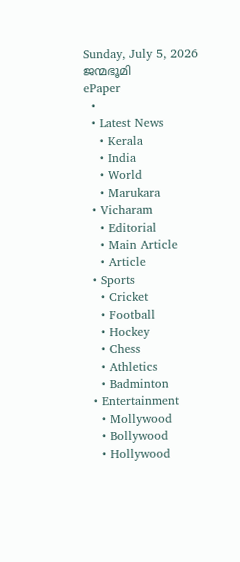Sunday, July 5, 2026
ജന്മഭൂമി
ePaper
  •
  • Latest News
    • Kerala
    • India
    • World
    • Marukara
  • Vicharam
    • Editorial
    • Main Article
    • Article
  • Sports
    • Cricket
    • Football
    • Hockey
    • Chess
    • Athletics
    • Badminton
  • Entertainment
    • Mollywood
    • Bollywood
    • Hollywood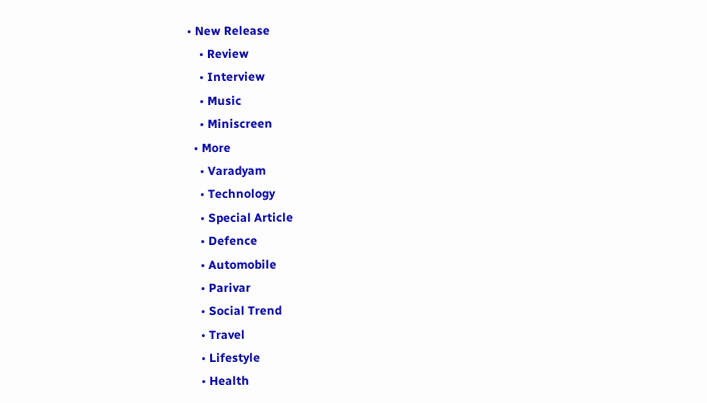• New Release
    • Review
    • Interview
    • Music
    • Miniscreen
  • More
    • Varadyam
    • Technology
    • Special Article
    • Defence
    • Automobile
    • Parivar
    • Social Trend
    • Travel
    • Lifestyle
    • Health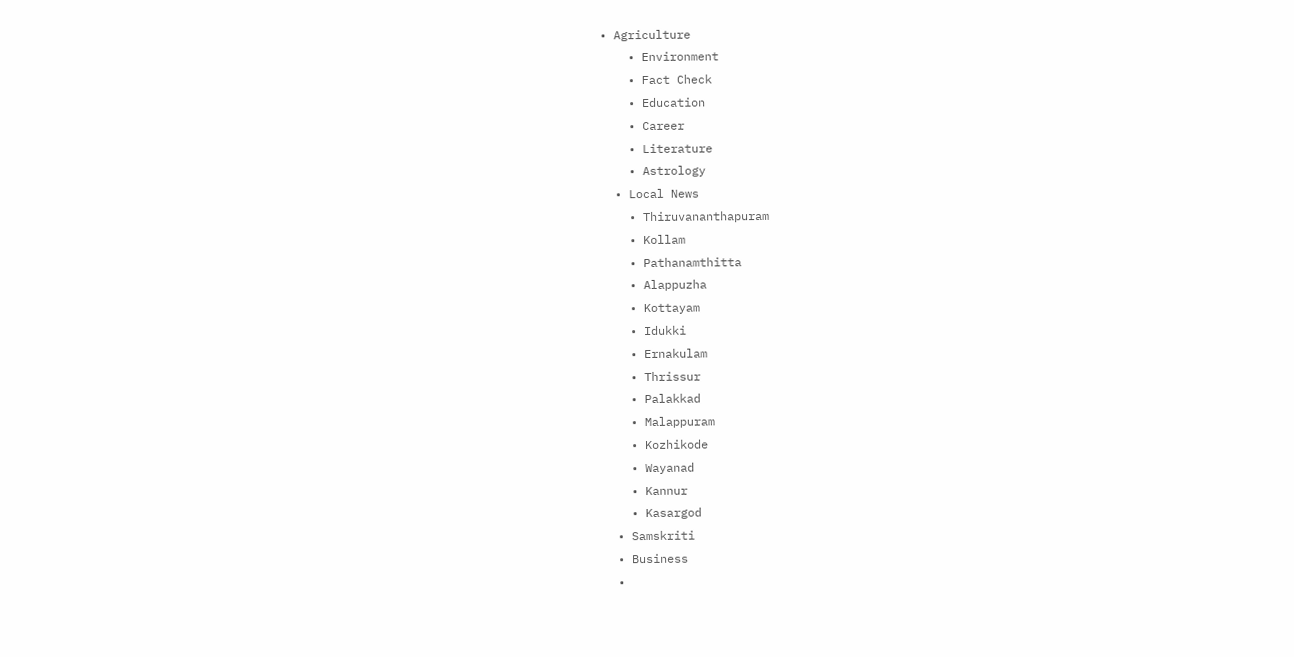• Agriculture
    • Environment
    • Fact Check
    • Education
    • Career
    • Literature
    • Astrology
  • Local News
    • Thiruvananthapuram
    • Kollam
    • Pathanamthitta
    • Alappuzha
    • Kottayam
    • Idukki
    • Ernakulam
    • Thrissur
    • Palakkad
    • Malappuram
    • Kozhikode
    • Wayanad
    • Kannur
    • Kasargod
  • Samskriti
  • Business
  •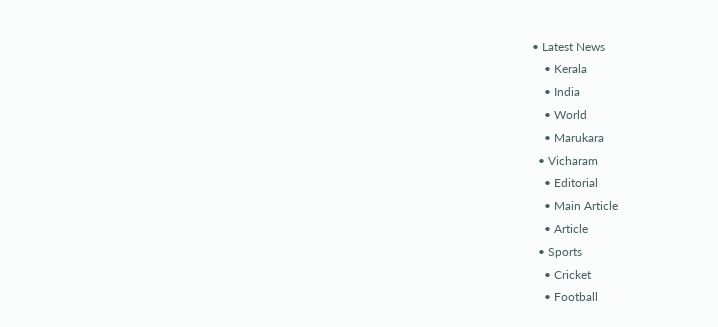• Latest News
    • Kerala
    • India
    • World
    • Marukara
  • Vicharam
    • Editorial
    • Main Article
    • Article
  • Sports
    • Cricket
    • Football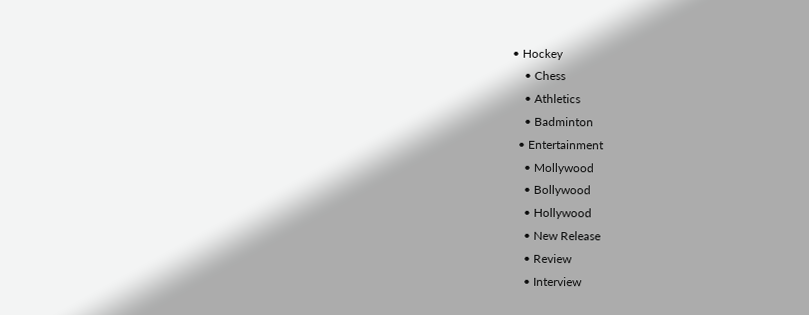• Hockey
    • Chess
    • Athletics
    • Badminton
  • Entertainment
    • Mollywood
    • Bollywood
    • Hollywood
    • New Release
    • Review
    • Interview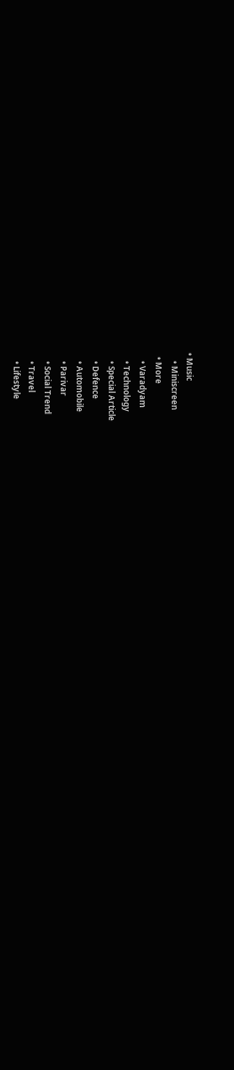• Music
    • Miniscreen
  • More
    • Varadyam
    • Technology
    • Special Article
    • Defence
    • Automobile
    • Parivar
    • Social Trend
    • Travel
    • Lifestyle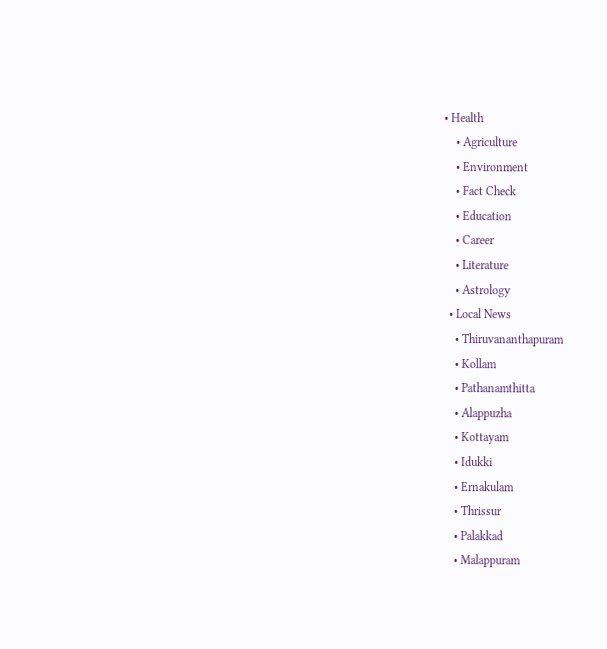• Health
    • Agriculture
    • Environment
    • Fact Check
    • Education
    • Career
    • Literature
    • Astrology
  • Local News
    • Thiruvananthapuram
    • Kollam
    • Pathanamthitta
    • Alappuzha
    • Kottayam
    • Idukki
    • Ernakulam
    • Thrissur
    • Palakkad
    • Malappuram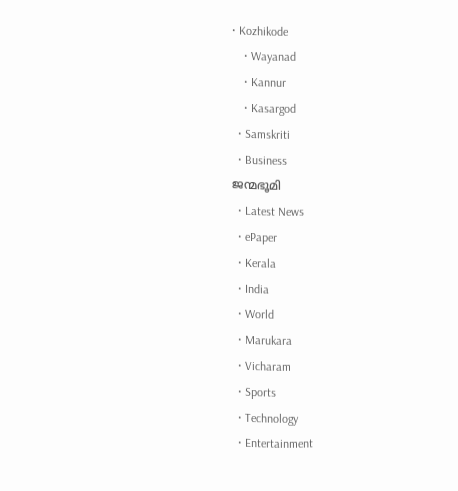• Kozhikode
    • Wayanad
    • Kannur
    • Kasargod
  • Samskriti
  • Business
ജന്മഭൂമി
  • Latest News
  • ePaper
  • Kerala
  • India
  • World
  • Marukara
  • Vicharam
  • Sports
  • Technology
  • Entertainment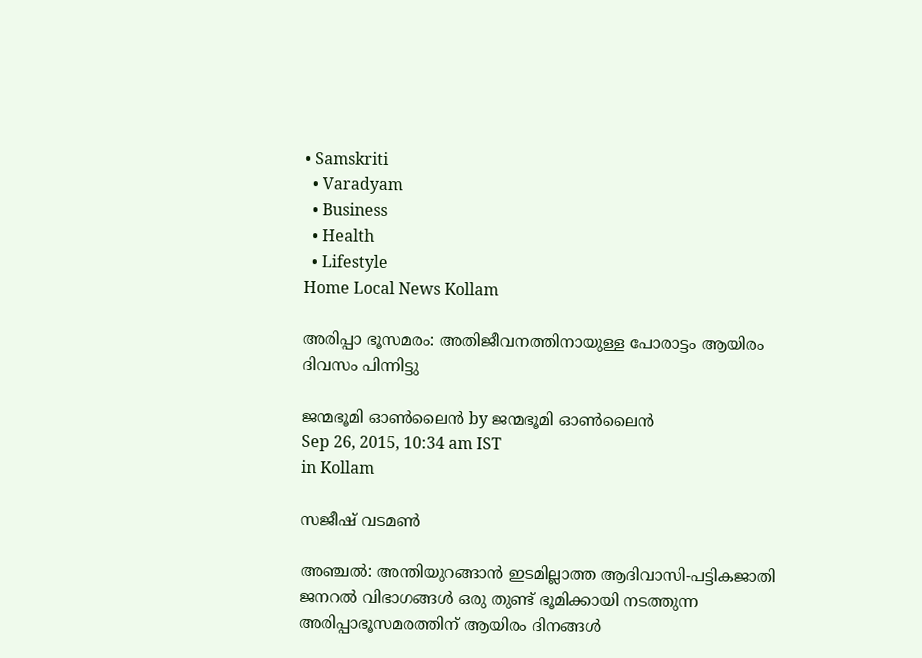• Samskriti
  • Varadyam
  • Business
  • Health
  • Lifestyle
Home Local News Kollam

അരിപ്പാ ഭൂസമരം: അതിജീവനത്തിനായുള്ള പോരാട്ടം ആയിരം ദിവസം പിന്നിട്ടു

ജന്മഭൂമി ഓണ്‍ലൈന്‍ by ജന്മഭൂമി ഓണ്‍ലൈന്‍
Sep 26, 2015, 10:34 am IST
in Kollam

സജീഷ് വടമണ്‍

അഞ്ചല്‍: അന്തിയുറങ്ങാന്‍ ഇടമില്ലാത്ത ആദിവാസി-പട്ടികജാതി ജനറല്‍ വിഭാഗങ്ങള്‍ ഒരു തുണ്ട് ഭൂമിക്കായി നടത്തുന്ന അരിപ്പാഭൂസമരത്തിന് ആയിരം ദിനങ്ങള്‍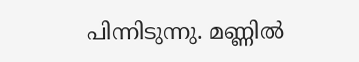പിന്നിടുന്നു. മണ്ണില്‍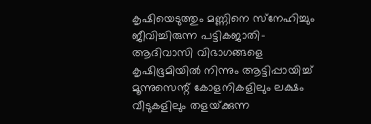കൃഷിയെടുത്തും മണ്ണിനെ സ്‌നേഹിച്ചും ജീവിച്ചിരുന്ന പട്ടികജാതി- ആദിവാസി വിഭാഗങ്ങളെ കൃഷിഭൂമിയില്‍ നിന്നും ആട്ടിപ്പായിച്ച് മൂന്നുസെന്റ് കോളനികളിലും ലക്ഷം വീടുകളിലും തളയ്‌ക്കുന്ന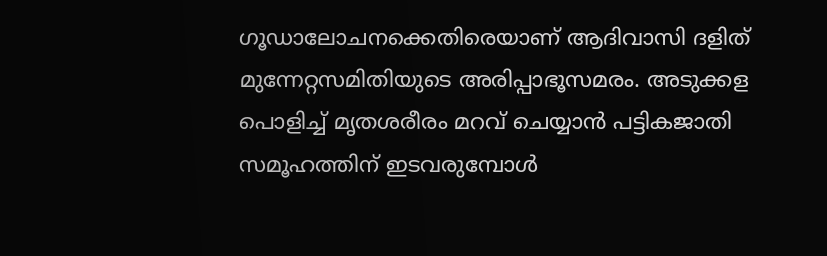ഗൂഡാലോചനക്കെതിരെയാണ് ആദിവാസി ദളിത് മുന്നേറ്റസമിതിയുടെ അരിപ്പാഭൂസമരം. അടുക്കള പൊളിച്ച് മൃതശരീരം മറവ് ചെയ്യാന്‍ പട്ടികജാതി സമൂഹത്തിന് ഇടവരുമ്പോള്‍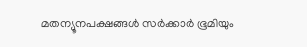മതന്യൂനപക്ഷങ്ങള്‍ സര്‍ക്കാര്‍ ഭൂമിയും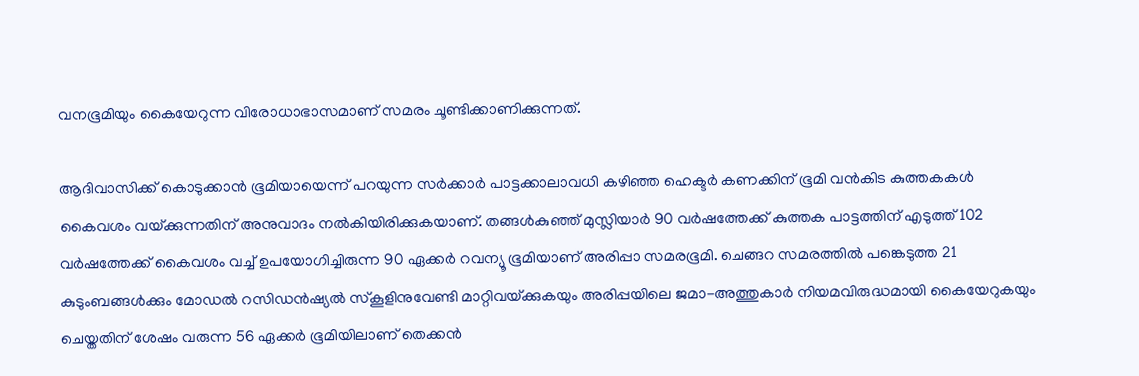വനഭൂമിയും കൈയേറുന്ന വിരോധാഭാസമാണ് സമരം ചൂണ്ടിക്കാണിക്കുന്നത്.

ആദിവാസിക്ക് കൊടുക്കാന്‍ ഭൂമിയായെന്ന് പറയുന്ന സര്‍ക്കാര്‍ പാട്ടക്കാലാവധി കഴിഞ്ഞ ഹെക്ടര്‍ കണക്കിന് ഭൂമി വന്‍കിട കുത്തകകള്‍ കൈവശം വയ്‌ക്കുന്നതിന് അനുവാദം നല്‍കിയിരിക്കുകയാണ്. തങ്ങള്‍കുഞ്ഞ് മുസ്ലിയാര്‍ 90 വര്‍ഷത്തേക്ക് കുത്തക പാട്ടത്തിന് എടുത്ത് 102 വര്‍ഷത്തേക്ക് കൈവശം വച്ച് ഉപയോഗിച്ചിരുന്ന 90 ഏക്കര്‍ റവന്യൂ ഭൂമിയാണ് അരിപ്പാ സമരഭൂമി. ചെങ്ങറ സമരത്തില്‍ പങ്കെടുത്ത 21 കുടുംബങ്ങള്‍ക്കും മോഡല്‍ റസിഡന്‍ഷ്യല്‍ സ്‌കൂളിനുവേണ്ടി മാറ്റിവയ്‌ക്കുകയും അരിപ്പയിലെ ജമാ-അത്തുകാര്‍ നിയമവിരുദ്ധമായി കൈയേറുകയും ചെയ്തതിന് ശേഷം വരുന്ന 56 ഏക്കര്‍ ഭൂമിയിലാണ് തെക്കന്‍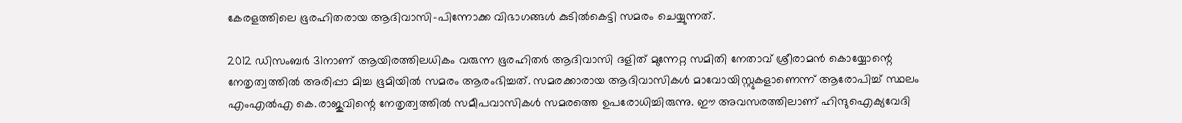കേരളത്തിലെ ഭൂരഹിതരായ ആദിവാസി-പിന്നോക്ക വിഭാഗങ്ങള്‍ കുടില്‍കെട്ടി സമരം ചെയ്യുന്നത്.

2012 ഡിസംബര്‍ 31നാണ് ആയിരത്തിലധികം വരുന്ന ഭൂരഹിതര്‍ ആദിവാസി ദളിത് മുന്നേറ്റ സമിതി നേതാവ് ശ്രീരാമന്‍ കൊയ്യോന്റെ നേതൃത്വത്തില്‍ അരിപ്പാ മിച്ച ഭൂമിയില്‍ സമരം ആരംഭിച്ചത്. സമരക്കാരായ ആദിവാസികള്‍ മാവോയിസ്റ്റുകളാണെന്ന് ആരോപിച്ച് സ്ഥലം എംഎല്‍എ കെ.രാജുവിന്റെ നേതൃത്വത്തില്‍ സമീപവാസികള്‍ സമരത്തെ ഉപരോധിച്ചിരുന്നു. ഈ അവസരത്തിലാണ് ഹിന്ദുഐക്യവേദി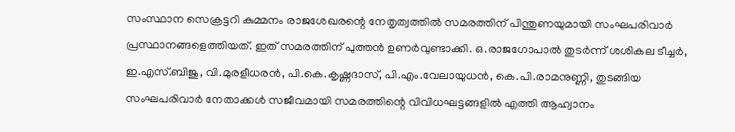സംസ്ഥാന സെക്രട്ടറി കുമ്മനം രാജശേഖരന്റെ നേതൃത്വത്തില്‍ സമരത്തിന് പിന്തുണയുമായി സംഘപരിവാര്‍ പ്രസ്ഥാനങ്ങളെത്തിയത്. ഇത് സമരത്തിന് പുത്തന്‍ ഉണര്‍വുണ്ടാക്കി. ഒ.രാജഗോപാല്‍ തുടര്‍ന്ന് ശശികല ടീച്ചര്‍, ഇ.എസ്.ബിജു, വി.മുരളീധരന്‍, പി.കെ.കൃഷ്ണദാസ്, പി.എം.വേലായുധന്‍, കെ.പി.രാമനുണ്ണി, തുടങ്ങിയ സംഘപരിവാര്‍ നേതാക്കള്‍ സജീവമായി സമരത്തിന്റെ വിവിധഘട്ടങ്ങളില്‍ എത്തി ആഹ്വാനം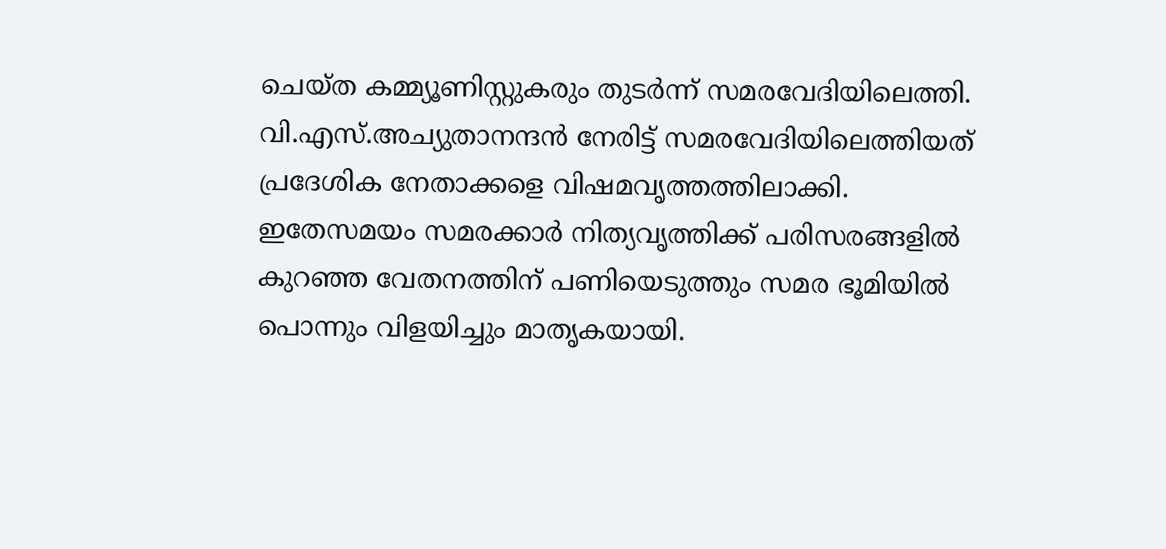ചെയ്ത കമ്മ്യൂണിസ്റ്റുകരും തുടര്‍ന്ന് സമരവേദിയിലെത്തി. വി.എസ്.അച്യുതാനന്ദന്‍ നേരിട്ട് സമരവേദിയിലെത്തിയത് പ്രദേശിക നേതാക്കളെ വിഷമവൃത്തത്തിലാക്കി. ഇതേസമയം സമരക്കാര്‍ നിത്യവൃത്തിക്ക് പരിസരങ്ങളില്‍ കുറഞ്ഞ വേതനത്തിന് പണിയെടുത്തും സമര ഭൂമിയില്‍ പൊന്നും വിളയിച്ചും മാതൃകയായി.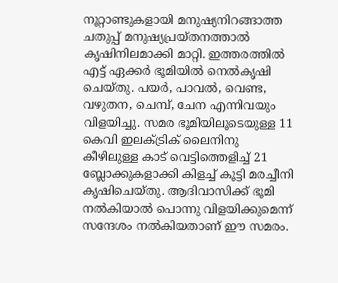നൂറ്റാണ്ടുകളായി മനുഷ്യനിറങ്ങാത്ത ചതുപ്പ് മനുഷ്യപ്രയ്തനത്താല്‍ കൃഷിനിലമാക്കി മാറ്റി. ഇത്തരത്തില്‍ എട്ട് ഏക്കര്‍ ഭൂമിയില്‍ നെല്‍കൃഷി ചെയ്തു. പയര്‍, പാവല്‍, വെണ്ട, വഴുതന, ചെമ്പ്, ചേന എന്നിവയും വിളയിച്ചു. സമര ഭൂമിയിലൂടെയുള്ള 11 കെവി ഇലക്ട്രിക് ലൈനിനു കീഴിലുള്ള കാട് വെട്ടിത്തെളിച്ച് 21 ബ്ലോക്കുകളാക്കി കിളച്ച് കൂട്ടി മരച്ചീനി കൃഷിചെയ്തു. ആദിവാസിക്ക് ഭൂമി നല്‍കിയാല്‍ പൊന്നു വിളയിക്കുമെന്ന് സന്ദേശം നല്‍കിയതാണ് ഈ സമരം.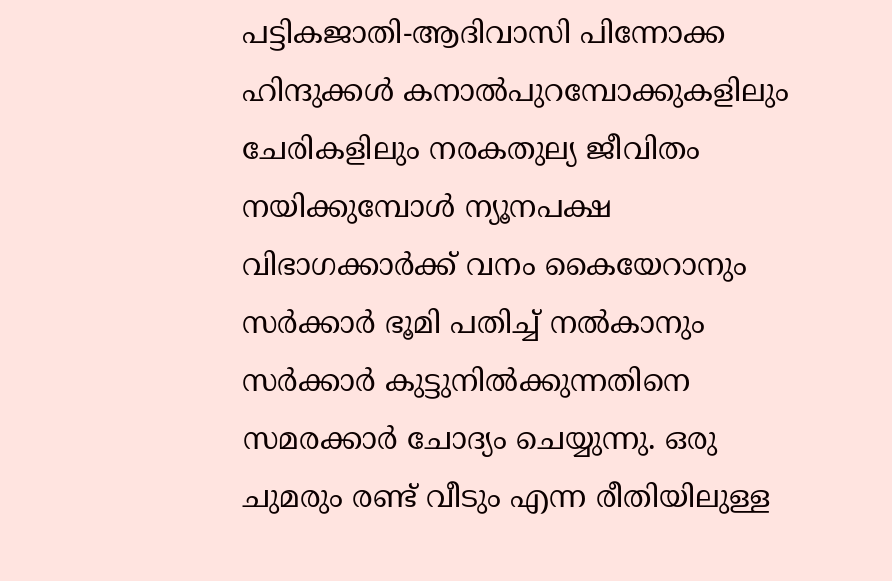പട്ടികജാതി-ആദിവാസി പിന്നോക്ക ഹിന്ദുക്കള്‍ കനാല്‍പുറമ്പോക്കുകളിലും ചേരികളിലും നരകതുല്യ ജീവിതം നയിക്കുമ്പോള്‍ ന്യൂനപക്ഷ വിഭാഗക്കാര്‍ക്ക് വനം കൈയേറാനും സര്‍ക്കാര്‍ ഭൂമി പതിച്ച് നല്‍കാനും സര്‍ക്കാര്‍ കുട്ടുനില്‍ക്കുന്നതിനെ സമരക്കാര്‍ ചോദ്യം ചെയ്യുന്നു. ഒരു ചുമരും രണ്ട് വീടും എന്ന രീതിയിലുള്ള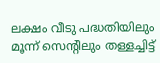ലക്ഷം വീടു പദ്ധതിയിലും മൂന്ന് സെന്റിലും തള്ളച്ചിട്ട്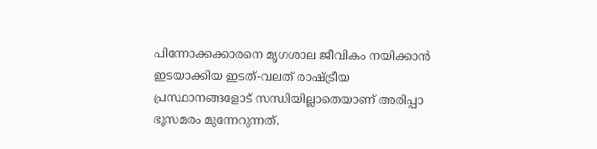പിന്നോക്കക്കാരനെ മൃഗശാല ജീവികം നയിക്കാന്‍ ഇടയാക്കിയ ഇടത്-വലത് രാഷ്‌ട്രീയ പ്രസ്ഥാനങ്ങളോട് സന്ധിയില്ലാതെയാണ് അരിപ്പാ ഭൂസമരം മുന്നേറുന്നത്.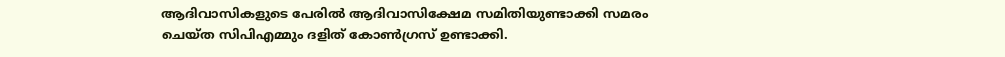ആദിവാസികളുടെ പേരില്‍ ആദിവാസിക്ഷേമ സമിതിയുണ്ടാക്കി സമരം ചെയ്ത സിപിഎമ്മും ദളിത് കോണ്‍ഗ്രസ് ഉണ്ടാക്കി.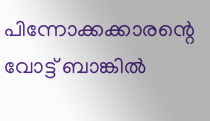പിന്നോക്കക്കാരന്റെ വോട്ട് ബാങ്കില്‍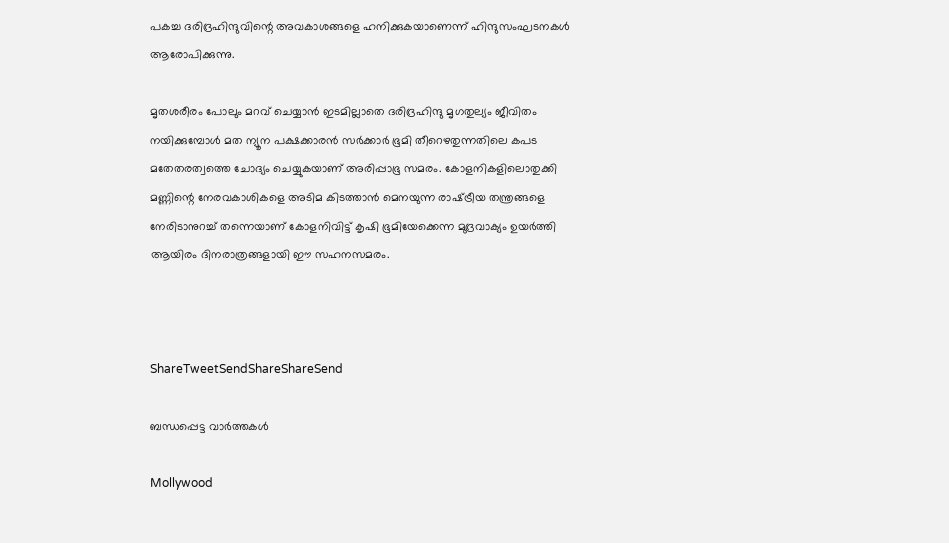പകച്ച ദരിദ്രഹിന്ദുവിന്റെ അവകാശങ്ങളെ ഹനിക്കുകയാണെന്ന് ഹിന്ദുസംഘടനകള്‍ ആരോപിക്കുന്നു.

മൃതശരീരം പോലും മറവ് ചെയ്യാന്‍ ഇടമില്ലാതെ ദരിദ്രഹിന്ദു മൃഗതുല്യം ജീവിതം നയിക്കുമ്പോള്‍ മത ന്യൂന പക്ഷക്കാരന്‍ സര്‍ക്കാര്‍ ഭൂമി തീറെഴതുന്നതിലെ കപട മതേതരത്വത്തെ ചോദ്യം ചെയ്യുകയാണ് അരിപ്പാഭൂ സമരം. കോളനികളിലൊതുക്കി മണ്ണിന്റെ നേരവകാശികളെ അടിമ കിടത്താന്‍ മെനയുന്ന രാഷ്‌ട്രീയ തന്ത്രങ്ങളെ നേരിടാനുറച്ച് തന്നെയാണ് കോളനിവിട്ട് കൃഷി ഭൂമിയേക്കെന്ന മുദ്രവാക്യം ഉയര്‍ത്തി ആയിരം ദിനരാത്രങ്ങളായി ഈ സഹനസമരം.



ShareTweetSendShareShareSend

ബന്ധപ്പെട്ട വാര്‍ത്തകള്‍

Mollywood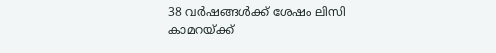38 വർഷങ്ങൾക്ക് ശേഷം ലിസി കാമറയ്‌ക്ക്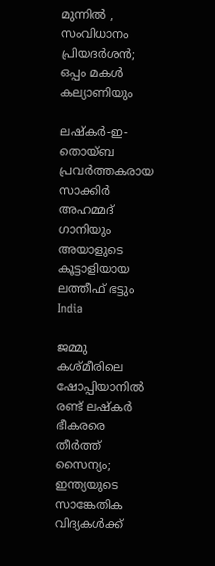മുന്നിൽ , സംവിധാനം പ്രിയദർശൻ; ഒപ്പം മകൾ കല്യാണിയും

ലഷ്‌കർ-ഇ-തൊയ്ബ പ്രവർത്തകരായ സാക്കിർ അഹമ്മദ് ഗാനിയും അയാളുടെ കൂട്ടാളിയായ ലത്തീഫ് ഭട്ടും
India

ജമ്മു കശ്മീരിലെ ഷോപ്പിയാനില്‍ രണ്ട് ലഷ്കര്‍ ഭീകരരെ തീര്‍ത്ത് സൈന്യം; ഇന്ത്യയുടെ സാങ്കേതിക വിദ്യകള്‍ക്ക്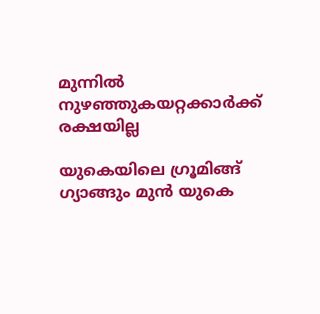മുന്നില്‍ നുഴഞ്ഞുകയറ്റക്കാര്‍ക്ക് രക്ഷയില്ല

യുകെയിലെ ഗ്രൂമിങ്ങ് ഗ്യാങ്ങും മുന്‍ യുകെ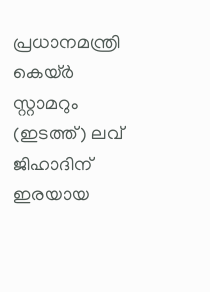പ്രധാനമന്ത്രി കെയ്ര്‍ സ്റ്റാമറും (ഇടത്ത്) ലവ് ജിഹാദിന് ഇരയായ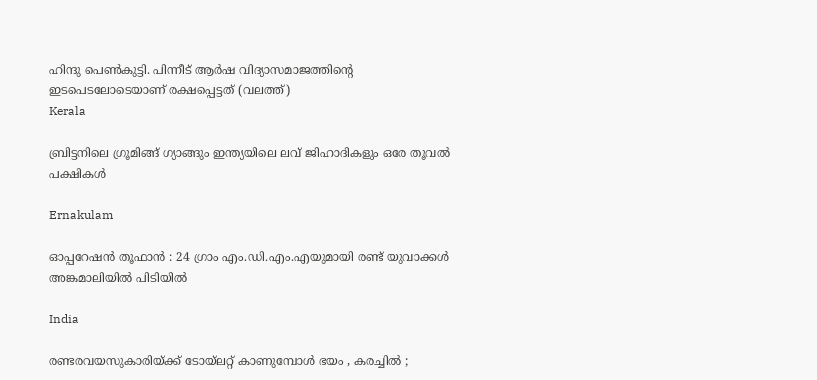ഹിന്ദു പെണ്‍കുട്ടി. പിന്നീട് ആര്‍ഷ വിദ്യാസമാജത്തിന്‍റെ ഇടപെടലോടെയാണ് രക്ഷപ്പെട്ടത് (വലത്ത്)
Kerala

ബ്രിട്ടനിലെ ഗ്രൂമിങ്ങ് ഗ്യാങ്ങും ഇന്ത്യയിലെ ലവ് ജിഹാദികളും ഒരേ തൂവല്‍ പക്ഷികള്‍

Ernakulam

ഓപ്പറേഷൻ തൂഫാൻ : 24 ഗ്രാം എം.ഡി.എം.എയുമായി രണ്ട് യുവാക്കൾ അങ്കമാലിയിൽ പിടിയിൽ

India

രണ്ടരവയസുകാരിയ്‌ക്ക് ടോയ്‌ലറ്റ് കാണുമ്പോൾ ഭയം , കരച്ചിൽ ;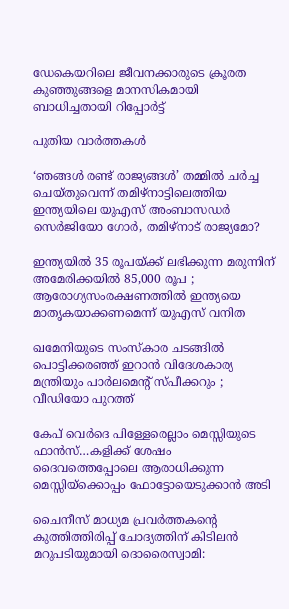ഡേകെയറിലെ ജീവനക്കാരുടെ ക്രൂരത കുഞ്ഞുങ്ങളെ മാനസികമായി ബാധിച്ചതായി റിപ്പോർട്ട്

പുതിയ വാര്‍ത്തകള്‍

‘ഞങ്ങള്‍ രണ്ട് രാജ്യങ്ങള്‍’ തമ്മില്‍ ചര്‍ച്ച ചെയ്തുവെന്ന് തമിഴ്നാട്ടിലെത്തിയ ഇന്ത്യയിലെ യുഎസ് അംബാസഡര്‍ സെര്‍ജിയോ ഗോര്‍, തമിഴ്നാട് രാജ്യമോ?

ഇന്ത്യയിൽ 35 രൂപയ്‌ക്ക് ലഭിക്കുന്ന മരുന്നിന് അമേരിക്കയിൽ 85,000 രൂപ ; ആരോഗ്യസംരക്ഷണത്തിൽ ഇന്ത്യയെ മാതൃകയാക്കണമെന്ന് യുഎസ് വനിത

ഖമേനിയുടെ സംസ്കാര ചടങ്ങിൽ പൊട്ടിക്കരഞ്ഞ് ഇറാൻ വിദേശകാര്യ മന്ത്രിയും പാർലമെന്റ് സ്പീക്കറും ; വീഡിയോ പുറത്ത്

കേപ് വെര്‍ദെ പിള്ളേരെല്ലാം മെസ്സിയുടെ ഫാന്‍സ്…കളിക്ക് ശേഷം ദൈവത്തെപ്പോലെ ആരാധിക്കുന്ന മെസ്സിയ്‌ക്കൊപ്പം ഫോട്ടോയെടുക്കാന്‍ അടി

ചൈനീസ് മാധ്യമ പ്രവർത്തകന്റെ കുത്തിത്തിരിപ്പ് ചോദ്യത്തിന് കിടിലൻ മറുപടിയുമായി ദൊരൈസ്വാമി: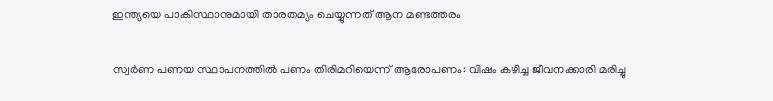ഇന്ത്യയെ പാകിസ്ഥാനുമായി താരതമ്യം ചെയ്യുന്നത് ആന മണ്ടത്തരം

സ്വര്‍ണ പണയ സ്ഥാപനത്തില്‍ പണം തിരിമറിയെന്ന് ആരോപണം: വിഷം കഴിച്ച ജീവനക്കാരി മരിച്ചു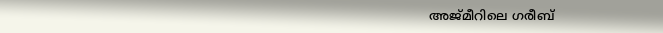അജ്മീറിലെ ഗരീബ്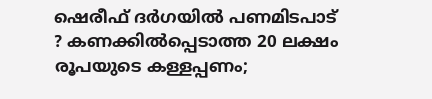ഷെരീഫ് ദർഗയിൽ പണമിടപാട് ? കണക്കിൽപ്പെടാത്ത 20 ലക്ഷം രൂപയുടെ കള്ളപ്പണം;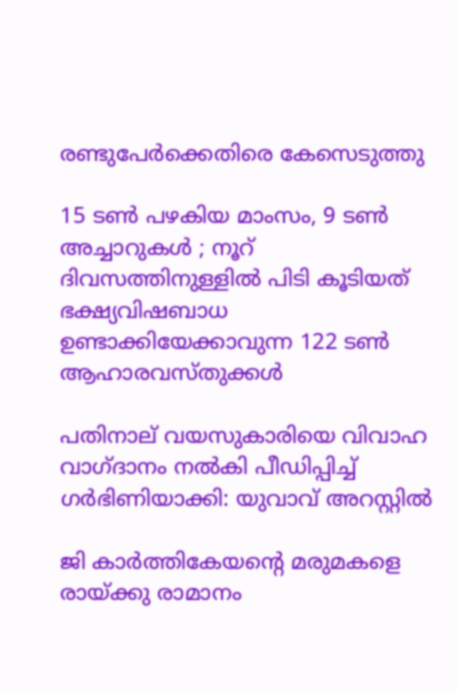രണ്ടുപേർക്കെതിരെ കേസെടുത്തു

15 ടൺ പഴകിയ മാംസം, 9 ടൺ അച്ചാറുകൾ ; നൂറ് ദിവസത്തിനുള്ളിൽ പിടി കൂടിയത് ഭക്ഷ്യവിഷബാധ ഉണ്ടാക്കിയേക്കാവുന്ന 122 ടൺ ആഹാരവസ്തുക്കൾ

പതിനാല് വയസുകാരിയെ വിവാഹ വാഗ്ദാനം നല്‍കി പീഡിപ്പിച്ച് ഗര്‍ഭിണിയാക്കി: യുവാവ് അറസ്റ്റില്‍

ജി കാര്‍ത്തികേയന്റെ മരുമകളെ രായ്‌ക്കു രാമാനം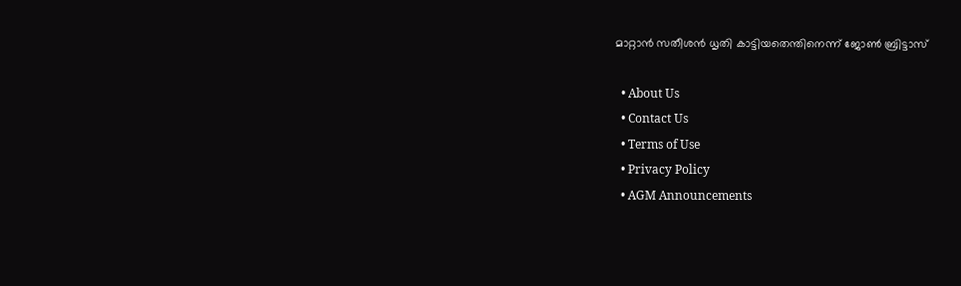മാറ്റാന്‍ സതീശന്‍ ധൃതി കാട്ടിയതെന്തിനെന്ന് ജോണ്‍ ബ്രിട്ടാസ്

  • About Us
  • Contact Us
  • Terms of Use
  • Privacy Policy
  • AGM Announcements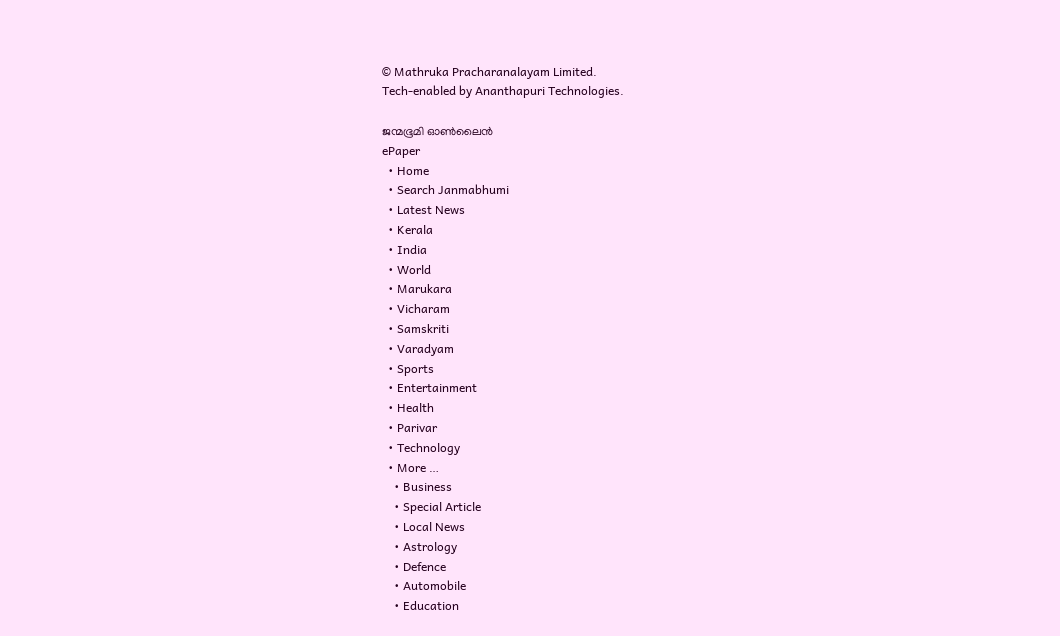© Mathruka Pracharanalayam Limited.
Tech-enabled by Ananthapuri Technologies.

ജന്മഭൂമി ഓണ്‍ലൈന്‍
ePaper
  • Home
  • Search Janmabhumi
  • Latest News
  • Kerala
  • India
  • World
  • Marukara
  • Vicharam
  • Samskriti
  • Varadyam
  • Sports
  • Entertainment
  • Health
  • Parivar
  • Technology
  • More …
    • Business
    • Special Article
    • Local News
    • Astrology
    • Defence
    • Automobile
    • Education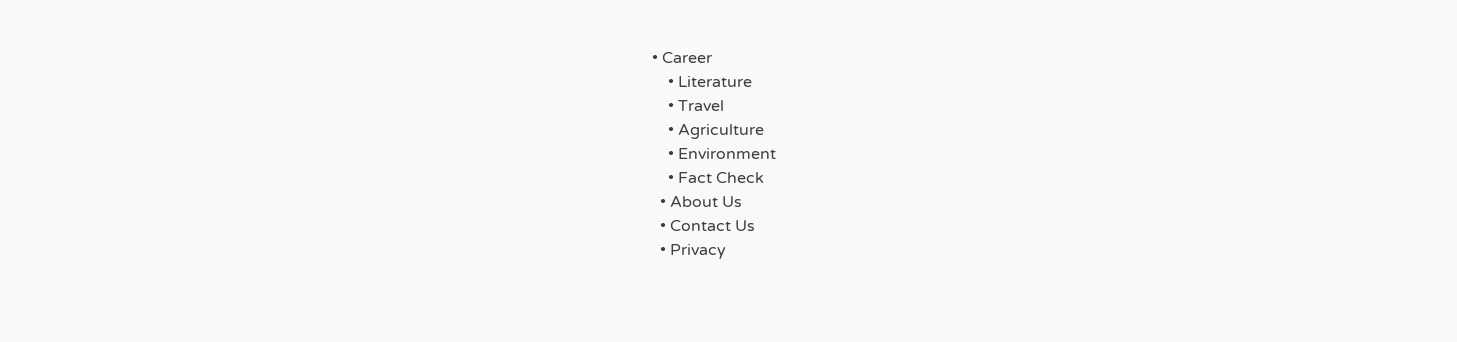• Career
    • Literature
    • Travel
    • Agriculture
    • Environment
    • Fact Check
  • About Us
  • Contact Us
  • Privacy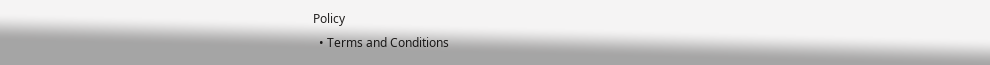Policy
  • Terms and Conditions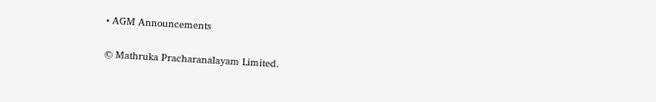• AGM Announcements

© Mathruka Pracharanalayam Limited.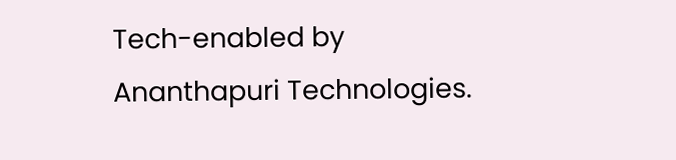Tech-enabled by Ananthapuri Technologies.